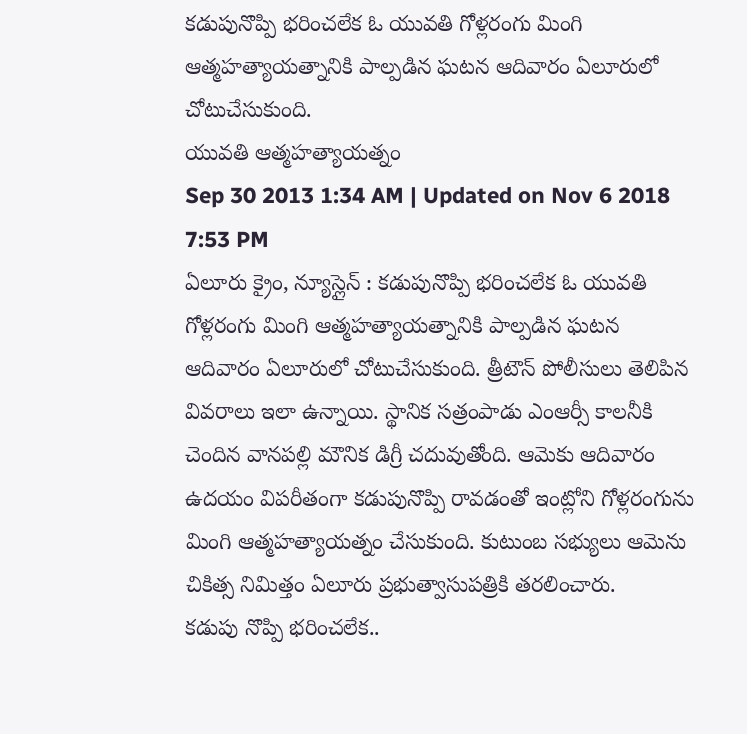కడుపునొప్పి భరించలేక ఓ యువతి గోళ్లరంగు మింగి ఆత్మహత్యాయత్నానికి పాల్పడిన ఘటన ఆదివారం ఏలూరులో చోటుచేసుకుంది.
యువతి ఆత్మహత్యాయత్నం
Sep 30 2013 1:34 AM | Updated on Nov 6 2018 7:53 PM
ఏలూరు క్రైం, న్యూస్లైన్ : కడుపునొప్పి భరించలేక ఓ యువతి గోళ్లరంగు మింగి ఆత్మహత్యాయత్నానికి పాల్పడిన ఘటన ఆదివారం ఏలూరులో చోటుచేసుకుంది. త్రీటౌన్ పోలీసులు తెలిపిన వివరాలు ఇలా ఉన్నాయి. స్థానిక సత్రంపాడు ఎంఆర్సీ కాలనీకి చెందిన వానపల్లి మౌనిక డిగ్రీ చదువుతోంది. ఆమెకు ఆదివారం ఉదయం విపరీతంగా కడుపునొప్పి రావడంతో ఇంట్లోని గోళ్లరంగును మింగి ఆత్మహత్యాయత్నం చేసుకుంది. కుటుంబ సభ్యులు ఆమెను చికిత్స నిమిత్తం ఏలూరు ప్రభుత్వాసుపత్రికి తరలించారు.
కడుపు నొప్పి భరించలేక..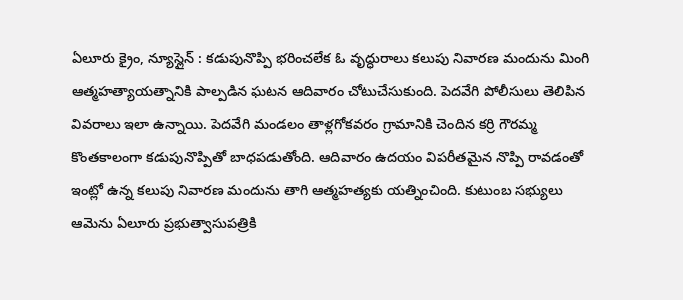ఏలూరు క్రైం, న్యూస్లైన్ : కడుపునొప్పి భరించలేక ఓ వృద్ధురాలు కలుపు నివారణ మందును మింగి ఆత్మహత్యాయత్నానికి పాల్పడిన ఘటన ఆదివారం చోటుచేసుకుంది. పెదవేగి పోలీసులు తెలిపిన వివరాలు ఇలా ఉన్నాయి. పెదవేగి మండలం తాళ్లగోకవరం గ్రామానికి చెందిన కర్రి గౌరమ్మ కొంతకాలంగా కడుపునొప్పితో బాధపడుతోంది. ఆదివారం ఉదయం విపరీతమైన నొప్పి రావడంతో ఇంట్లో ఉన్న కలుపు నివారణ మందును తాగి ఆత్మహత్యకు యత్నించింది. కుటుంబ సభ్యులు ఆమెను ఏలూరు ప్రభుత్వాసుపత్రికి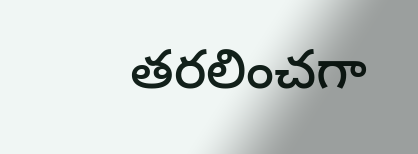తరలించగా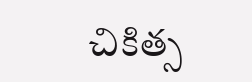చికిత్స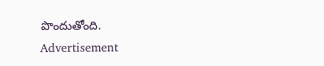పొందుతోంది.
Advertisement